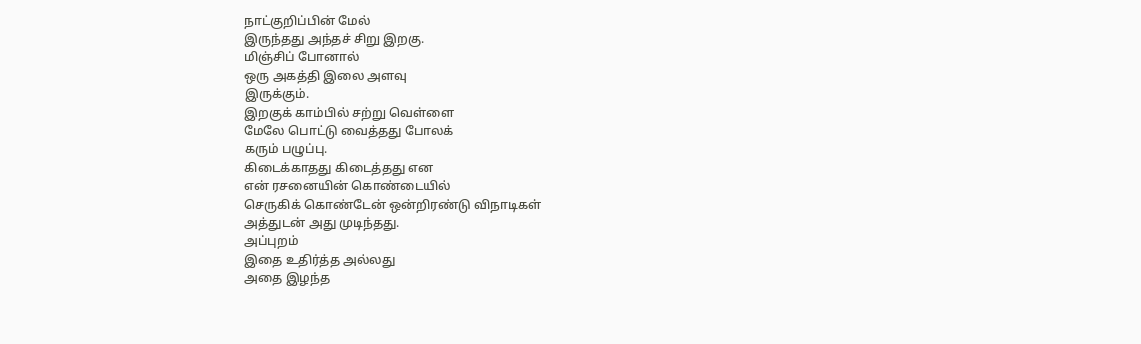நாட்குறிப்பின் மேல்
இருந்தது அந்தச் சிறு இறகு.
மிஞ்சிப் போனால்
ஒரு அகத்தி இலை அளவு
இருக்கும்.
இறகுக் காம்பில் சற்று வெள்ளை
மேலே பொட்டு வைத்தது போலக்
கரும் பழுப்பு.
கிடைக்காதது கிடைத்தது என
என் ரசனையின் கொண்டையில்
செருகிக் கொண்டேன் ஒன்றிரண்டு விநாடிகள்
அத்துடன் அது முடிந்தது.
அப்புறம்
இதை உதிர்த்த அல்லது
அதை இழந்த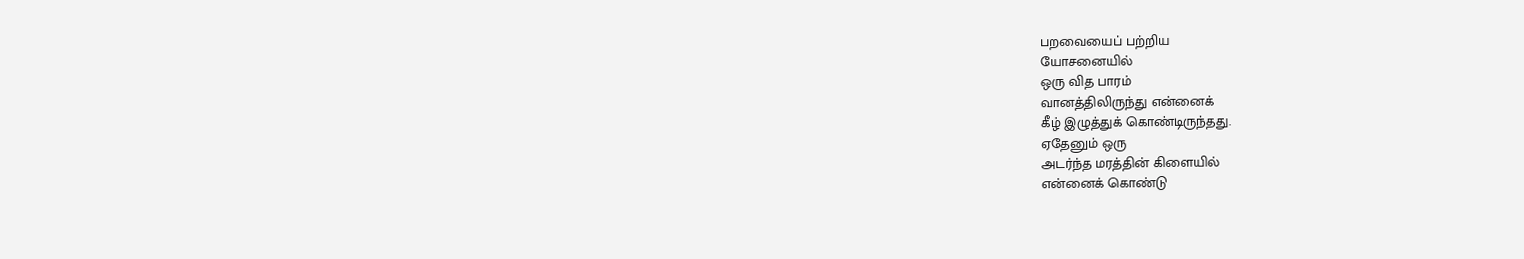பறவையைப் பற்றிய
யோசனையில்
ஒரு வித பாரம்
வானத்திலிருந்து என்னைக்
கீழ் இழுத்துக் கொண்டிருந்தது.
ஏதேனும் ஒரு
அடர்ந்த மரத்தின் கிளையில்
என்னைக் கொண்டு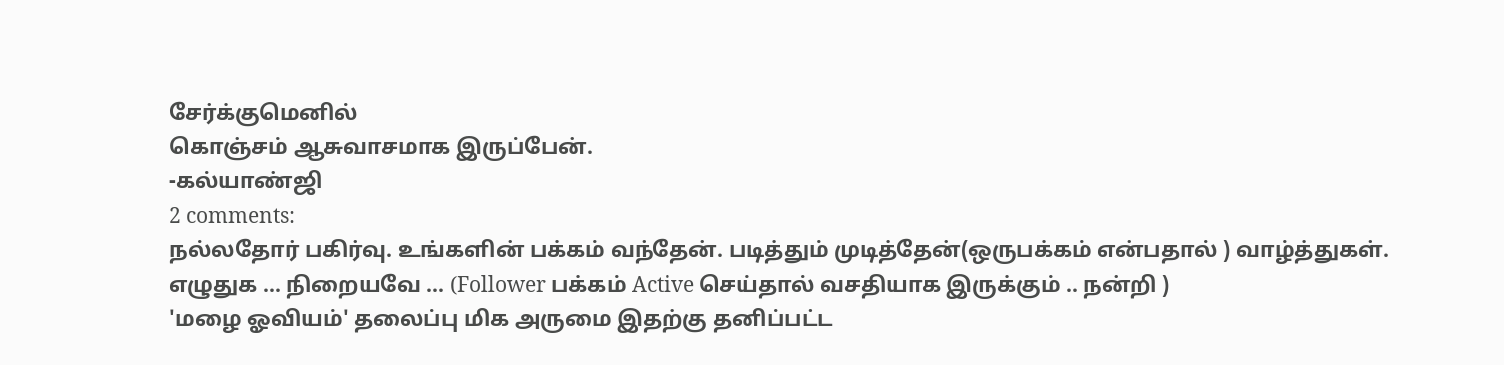சேர்க்குமெனில்
கொஞ்சம் ஆசுவாசமாக இருப்பேன்.
-கல்யாண்ஜி
2 comments:
நல்லதோர் பகிர்வு. உங்களின் பக்கம் வந்தேன். படித்தும் முடித்தேன்(ஒருபக்கம் என்பதால் ) வாழ்த்துகள். எழுதுக ... நிறையவே ... (Follower பக்கம் Active செய்தால் வசதியாக இருக்கும் .. நன்றி )
'மழை ஓவியம்' தலைப்பு மிக அருமை இதற்கு தனிப்பட்ட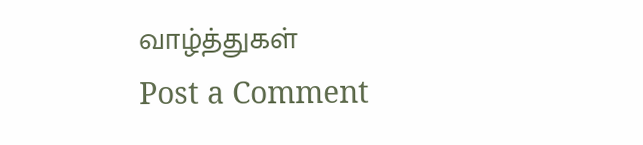வாழ்த்துகள்
Post a Comment